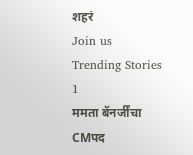शहरं
Join us
Trending Stories
1
ममता बॅनर्जींचा CMपद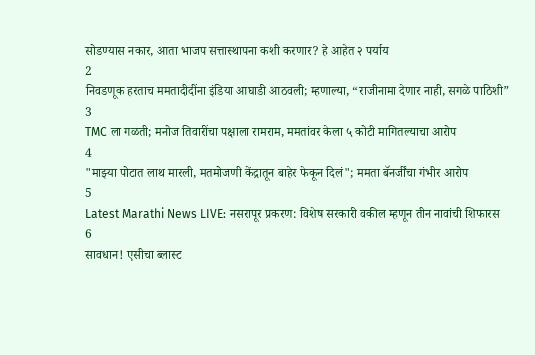सोडण्यास नकार, आता भाजप सत्तास्थापना कशी करणार? हे आहेत २ पर्याय
2
निवडणूक हरताच ममतादीदींना इंडिया आघाडी आठवली; म्हणाल्या, “राजीनामा देणार नाही, सगळे पाठिशी”
3
TMC ला गळती; मनोज तिवारींचा पक्षाला रामराम, ममतांवर केला ५ कोटी मागितल्याचा आरोप
4
"माझ्या पोटात लाथ मारली, मतमोजणी केंद्रातून बाहेर फेकून दिलं"; ममता बॅनर्जींचा गंभीर आरोप
5
Latest Marathi News LIVE: नसरापूर प्रकरण: विशेष सरकारी वकील म्हणून तीन नावांची शिफारस
6
सावधान! एसीचा ब्लास्ट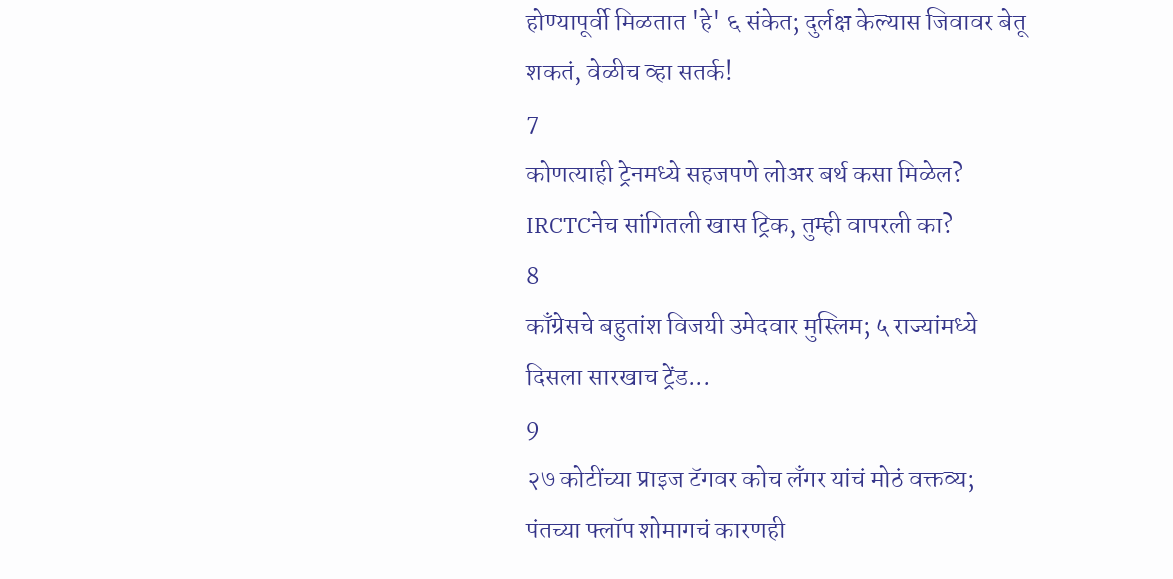होण्यापूर्वी मिळतात 'हे' ६ संकेत; दुर्लक्ष केल्यास जिवावर बेतू शकतं, वेळीच व्हा सतर्क!
7
कोणत्याही ट्रेनमध्ये सहजपणे लोअर बर्थ कसा मिळेल? IRCTCनेच सांगितली खास ट्रिक, तुम्ही वापरली का?
8
काँग्रेसचे बहुतांश विजयी उमेदवार मुस्लिम; ५ राज्यांमध्ये दिसला सारखाच ट्रेंड...
9
२७ कोटींच्या प्राइज टॅगवर कोच लँगर यांचं मोठं वक्तव्य; पंतच्या फ्लॉप शोमागचं कारणही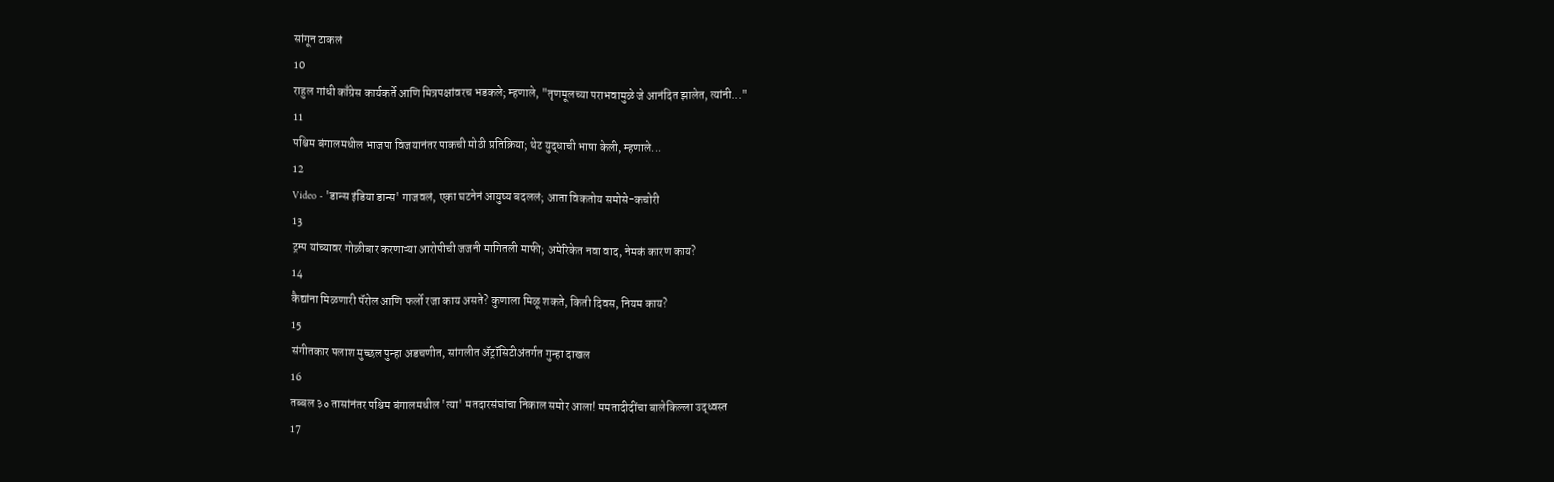सांगून टाकलं
10
राहुल गांधी काँग्रेस कार्यकर्ते आणि मित्रपक्षांवरच भडकले; म्हणाले, "तृणमूलच्या पराभवामुळे जे आनंदित झालेत, त्यांनी..."
11
पश्चिम बंगालमधील भाजपा विजयानंतर पाकची मोठी प्रतिक्रिया; थेट युद्धाची भाषा केली, म्हणाले...
12
Video - 'डान्स इंडिया डान्स' गाजवलं, एका घटनेनं आयुष्य बदललं; आता विकतोय समोसे-कचोरी
13
ट्रम्प यांच्यावर गोळीबार करणाऱ्या आरोपीची जजनी मागितली माफी; अमेरिकेत नवा वाद, नेमकं कारण काय?
14
कैद्यांना मिळणारी पॅरोल आणि फर्लो रजा काय असते? कुणाला मिळू शकते, किती दिवस, नियम काय?
15
संगीतकार पलाश मुच्छल पुन्हा अडचणीत, सांगलीत ॲट्रॉसिटीअंतर्गत गुन्हा दाखल
16
तब्बल ३० तासांनंतर पश्चिम बंगालमधील 'त्या' मतदारसंघांचा निकाल समोर आला! ममतादीदींचा बालेकिल्ला उद्ध्वस्त
17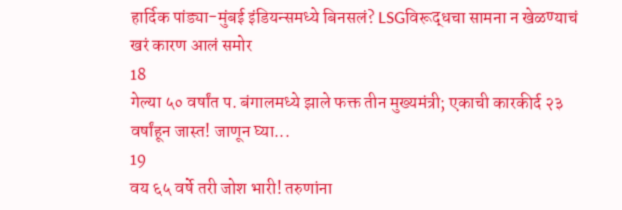हार्दिक पांड्या-मुंबई इंडियन्समध्ये बिनसलं? LSGविरूद्धचा सामना न खेळण्याचं खरं कारण आलं समोर
18
गेल्या ५० वर्षांत प. बंगालमध्ये झाले फक्त तीन मुख्यमंत्री; एकाची कारकीर्द २३ वर्षांहून जास्त! जाणून घ्या...
19
वय ६५ वर्षे तरी जोश भारी! तरुणांना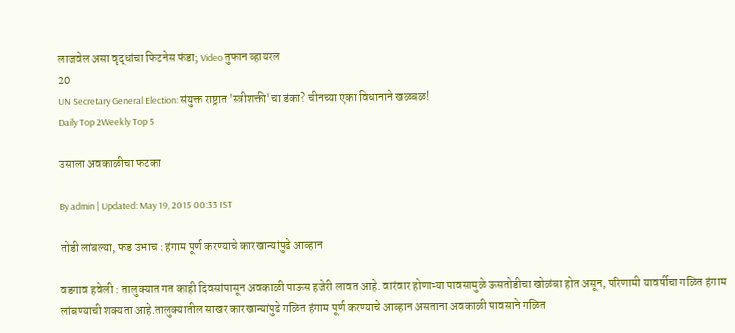लाजवेल असा वृद्धांचा फिटनेस फंडा; Video तुफान व्हायरल
20
UN Secretary General Election: संयुक्त राष्ट्रात 'स्त्रीशक्ती'चा डंका? चीनच्या एका विधानाने खळबळ!
Daily Top 2Weekly Top 5

उसाला अवकाळीचा फटका

By admin | Updated: May 19, 2015 00:33 IST

तोडी लांबल्या, फड उभाच : हंगाम पूर्ण करण्याचे कारखान्यांपुढे आव्हान

वडगाव हवेली : तालुक्यात गत काही दिवसांपासून अवकाळी पाऊस हजेरी लावत आहे. वारंवार होणाऱ्या पावसामुळे ऊसतोडीचा खोळंबा होत असून, परिणामी यावर्षीचा गळित हंगाम लांबण्याची शक्यता आहे.तालुक्यातील साखर कारखान्यांपुढे गळित हंगाम पूर्ण करण्याचे आव्हान असताना अवकाळी पावसाने गळित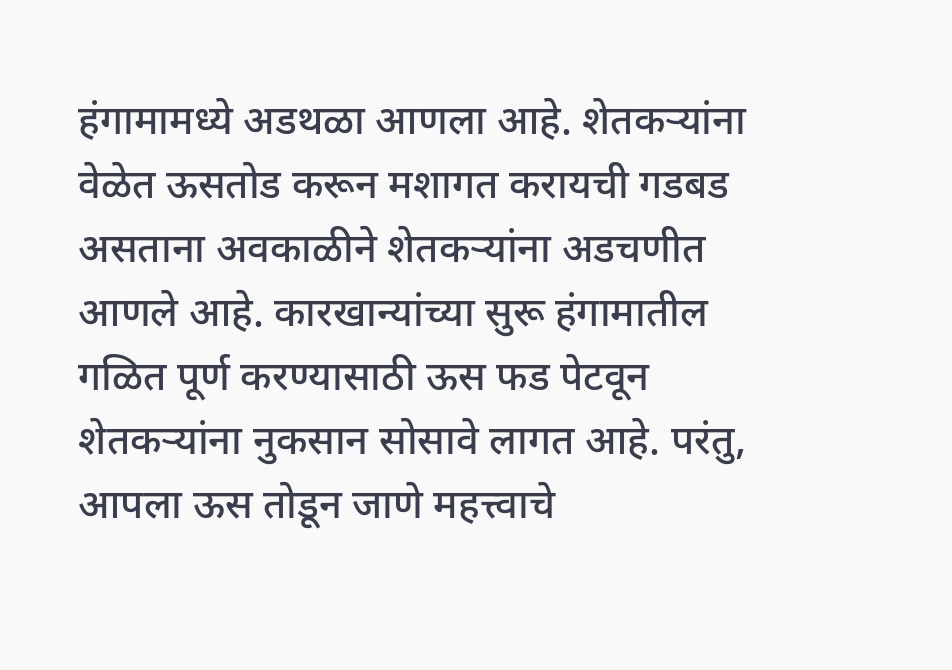हंगामामध्ये अडथळा आणला आहे. शेतकऱ्यांना वेळेत ऊसतोड करून मशागत करायची गडबड असताना अवकाळीने शेतकऱ्यांना अडचणीत आणले आहे. कारखान्यांच्या सुरू हंगामातील गळित पूर्ण करण्यासाठी ऊस फड पेटवून शेतकऱ्यांना नुकसान सोसावे लागत आहे. परंतु, आपला ऊस तोडून जाणे महत्त्वाचे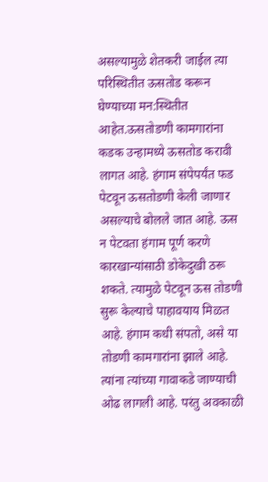असल्यामुळे शेतकरी जाईल त्या परिस्थितीत ऊसतोड करून घेण्याच्या मन:स्थितीत आहेत.ऊसतोडणी कामगारांना कडक उन्हामध्ये ऊसतोड करावी लागत आहे. हंगाम संपेपर्यंत फड पेटवून ऊसतोडणी केली जाणार असल्याचे बोलले जात आहे. ऊस न पेटवता हंगाम पूर्ण करणे कारखान्यांसाठी डोकेदुखी ठरू शकते. त्यामुळे पेटवून ऊस तोडणी सुरू केल्याचे पाहावयाय मिळत आहे. हंगाम कधी संपतो, असे या तोडणी कामगारांना झाले आहे. त्यांना त्यांच्या गावाकडे जाण्याची ओढ लागली आहे. परंतु अवकाळी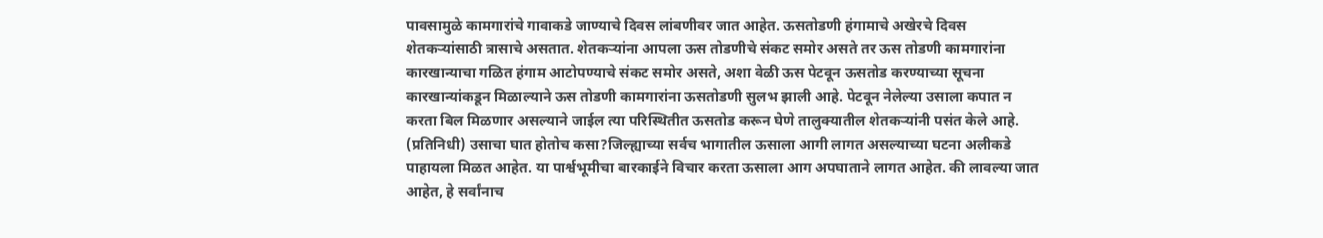पावसामुळे कामगारांचे गावाकडे जाण्याचे दिवस लांबणीवर जात आहेत. ऊसतोडणी हंगामाचे अखेरचे दिवस शेतकऱ्यांसाठी त्रासाचे असतात. शेतकऱ्यांना आपला ऊस तोडणीचे संकट समोर असते तर ऊस तोडणी कामगारांना कारखान्याचा गळित हंगाम आटोपण्याचे संकट समोर असते, अशा वेळी ऊस पेटवून ऊसतोड करण्याच्या सूचना कारखान्यांकडून मिळाल्याने ऊस तोडणी कामगारांना ऊसतोडणी सुलभ झाली आहे. पेटवून नेलेल्या उसाला कपात न करता बिल मिळणार असल्याने जाईल त्या परिस्थितीत ऊसतोड करून घेणे तालुक्यातील शेतकऱ्यांनी पसंत केले आहे. (प्रतिनिधी) उसाचा घात होतोच कसा?जिल्ह्याच्या सर्वच भागातील ऊसाला आगी लागत असल्याच्या घटना अलीकडे पाहायला मिळत आहेत. या पार्श्वभूमीचा बारकाईने विचार करता ऊसाला आग अपघाताने लागत आहेत. की लावल्या जात आहेत, हे सर्वांनाच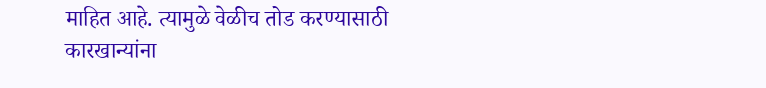माहित आहे. त्यामुळे वेळीच तोड करण्यासाठी कारखान्यांना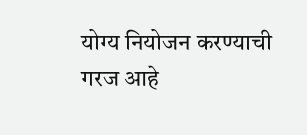योग्य नियोजन करण्याची गरज आहे